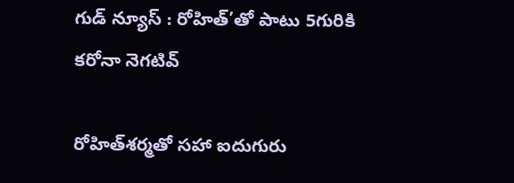గుడ్ న్యూస్ : రోహిత్’తో పాటు 5గురికి కరోనా నెగటివ్

రోహిత్‌శర్మతో సహా ఐదుగురు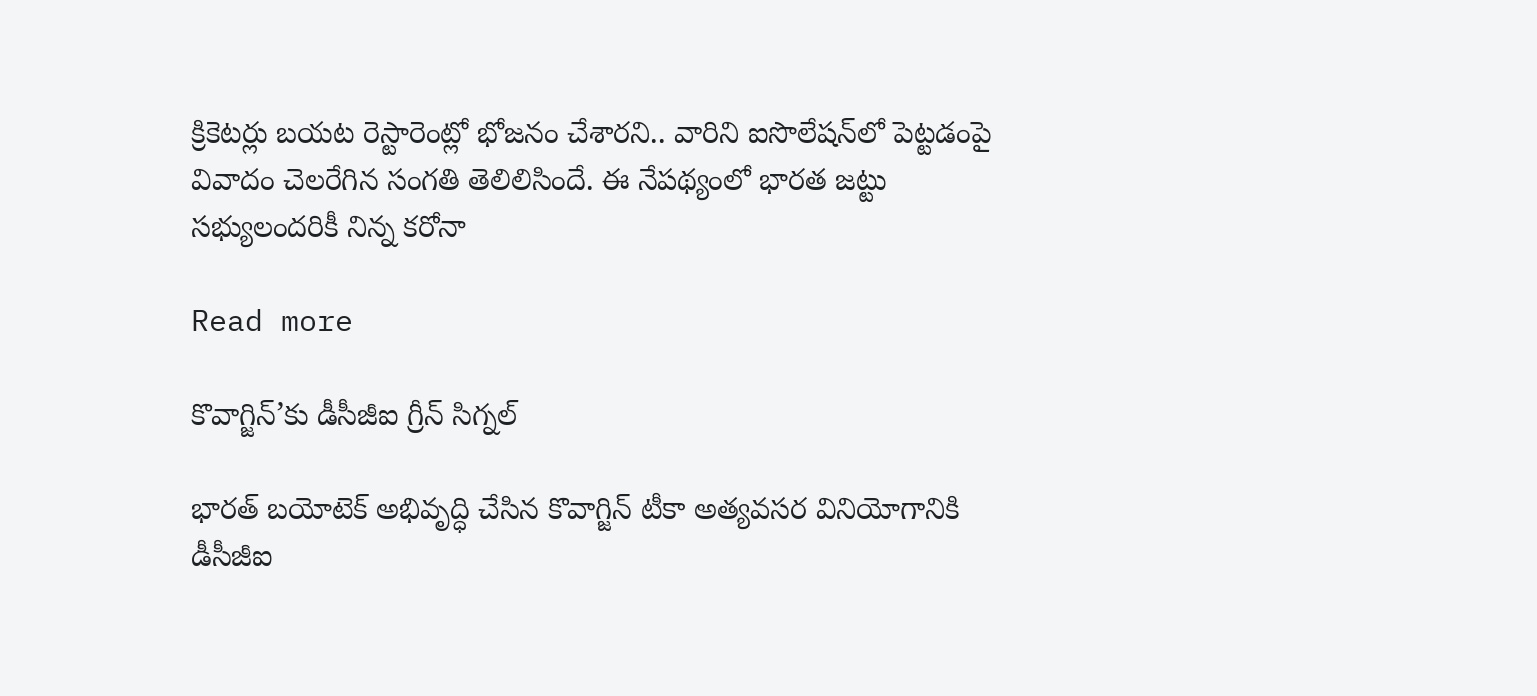క్రికెటర్లు బయట రెస్టారెంట్లో భోజనం చేశారని.. వారిని ఐసొలేషన్‌లో పెట్టడంపై వివాదం చెలరేగిన సంగతి తెలిలిసిందే. ఈ నేపథ్యంలో భారత జట్టు సభ్యులందరికీ నిన్న కరోనా

Read more

కొవాగ్జిన్‌’కు డీసీజీఐ గ్రీన్ సిగ్నల్

భారత్‌ బయోటెక్‌ అభివృద్ధి చేసిన కొవాగ్జిన్‌ టీకా అత్యవసర వినియోగానికి డీసీజీఐ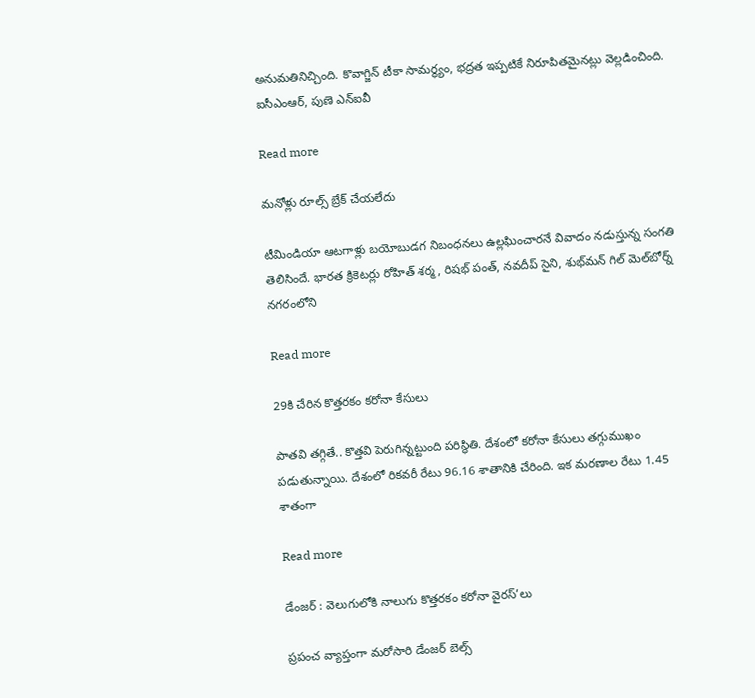అనుమతినిచ్చింది. కొవాగ్జిన్‌ టీకా సామర్థ్యం, భద్రత ఇప్పటికే నిరూపితమైనట్లు వెల్లడించింది. ఐసీఎంఆర్‌, పుణె ఎన్‌ఐవీ

Read more

మనోళ్లు రూల్స్ బ్రేక్ చేయలేదు

టీమిండియా ఆటగాళ్లు బయోబుడగ నిబంధనలు ఉల్లఘించారనే వివాదం నడుస్తున్న సంగతి తెలిసిందే. భారత క్రికెటర్లు రోహిత్‌ శర్మ, రిషభ్‌ పంత్‌, నవదీప్‌ సైని, శుభ్‌మన్‌ గిల్‌ మెల్‌బోర్న్‌ నగరంలోని

Read more

29కి చేరిన కొత్తరకం కరోనా కేసులు

పాతవి తగ్గితే.. కొత్తవి పెరుగిన్నట్టుంది పరిస్థితి. దేశంలో కరోనా కేసులు తగ్గుముఖం పడుతున్నాయి. దేశంలో రికవరీ రేటు 96.16 శాతానికి చేరింది. ఇక మరణాల రేటు 1.45 శాతంగా

Read more

డేంజర్ : వెలుగులోకి నాలుగు కొత్తరకం కరోనా వైరస్’లు

ప్రపంచ వ్యాప్తంగా మరోసారి డేంజర్ బెల్స్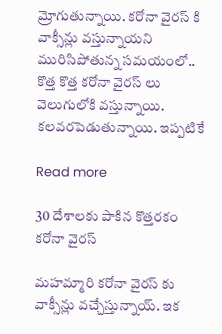మ్రోగుతున్నాయి. కరోనా వైరస్ కి వాక్సీన్లు వస్తున్నాయని మురిసిపోతున్న సమయంలో.. కొత్త కొత్త కరోనా వైరస్ లు వెలుగులోకి వస్తున్నాయి. కలవరపెడుతున్నాయి. ఇప్పటికే

Read more

30 దేశాలకు పాకిన కొత్తరకం కరోనా వైరస్

మహమ్మారి కరోనా వైరస్ కు వాక్సీన్లు వచ్చేస్తున్నాయ్. ఇక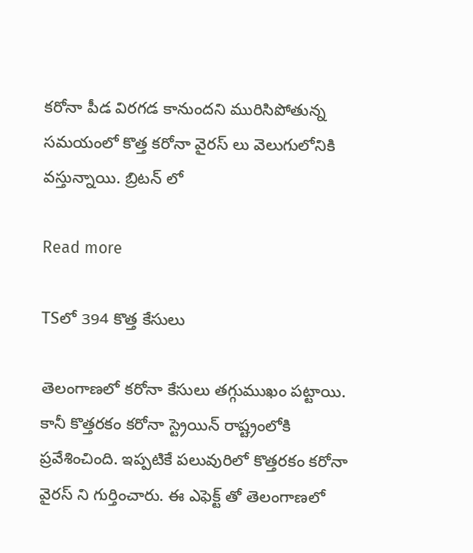కరోనా పీడ విరగడ కానుందని మురిసిపోతున్న సమయంలో కొత్త కరోనా వైరస్ లు వెలుగులోనికి వస్తున్నాయి. బ్రిటన్ లో

Read more

TSలో 394 కొత్త కేసులు

తెలంగాణలో కరోనా కేసులు తగ్గుముఖం పట్టాయి. కానీ కొత్తరకం కరోనా స్ట్రెయిన్ రాష్ట్రంలోకి ప్రవేశించింది. ఇప్పటికే పలువురిలో కొత్తరకం కరోనా వైరస్ ని గుర్తించారు. ఈ ఎఫెక్ట్ తో తెలంగాణలో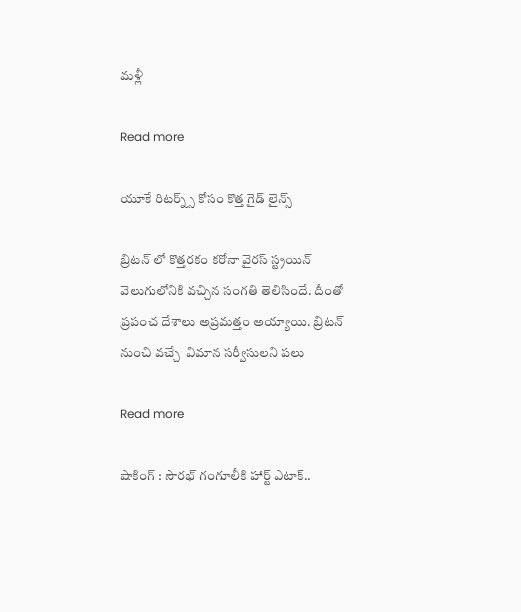మళ్లీ

Read more

యూకే రిటర్న్స్ కోసం కొత్త గైడ్ లైన్స్

బ్రిటన్ లో కొత్తరకం కరోనా వైరస్ స్ట్రయిన్ వెలుగులోనికి వచ్చిన సంగతి తెలిసిందే. దీంతో ప్రపంచ దేశాలు అప్రమత్తం అయ్యాయి. బ్రిటన్ నుంచి వచ్చే  విమాన సర్వీసులని పలు

Read more

షాకింగ్ : సౌరభ్ గంగూలీకి హార్ట్ ఎటాక్..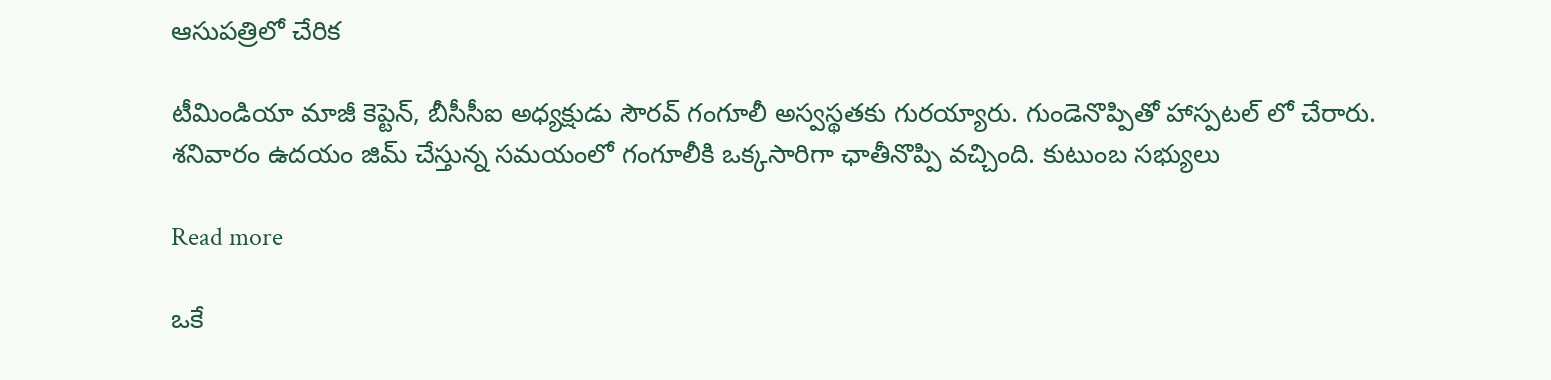ఆసుపత్రిలో చేరిక

టీమిండియా మాజీ కెప్టెన్, బీసీసీఐ అధ్యక్షుడు సౌరవ్ గంగూలీ అస్వస్థతకు గురయ్యారు. గుండెనొప్పితో హాస్పటల్ లో చేరారు. శనివారం ఉదయం జిమ్ చేస్తున్న సమయంలో గంగూలీకి ఒక్కసారిగా ఛాతీనొప్పి వచ్చింది. కుటుంబ సభ్యులు

Read more

ఒకే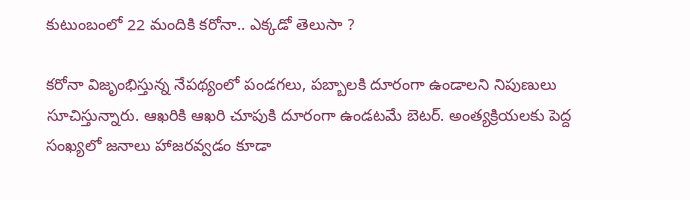కుటుంబంలో 22 మందికి కరోనా.. ఎక్కడో తెలుసా ?

కరోనా విజృంభిస్తున్న నేపథ్యంలో పండగలు, పబ్బాలకి దూరంగా ఉండాలని నిపుణులు సూచిస్తున్నారు. ఆఖరికి ఆఖరి చూపుకి దూరంగా ఉండటమే బెటర్. అంత్యక్రియలకు పెద్ద సంఖ్యలో జనాలు హాజరవ్వడం కూడా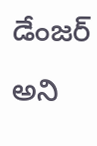డేంజర్ అని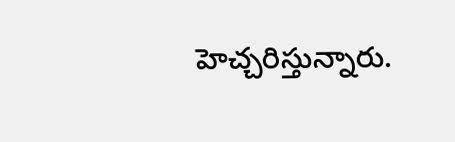హెచ్చరిస్తున్నారు.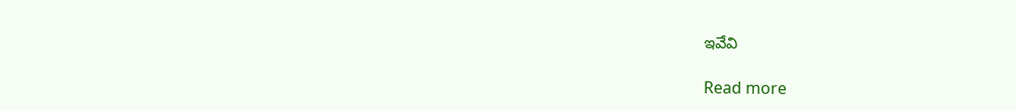ఇవేవి

Read more